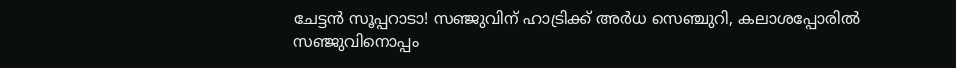ചേട്ടൻ സൂപ്പറാടാ! സഞ്ജുവിന് ഹാട്രിക്ക് അർധ സെഞ്ചുറി, കലാശപ്പോരിൽ സഞ്ജുവിനൊപ്പം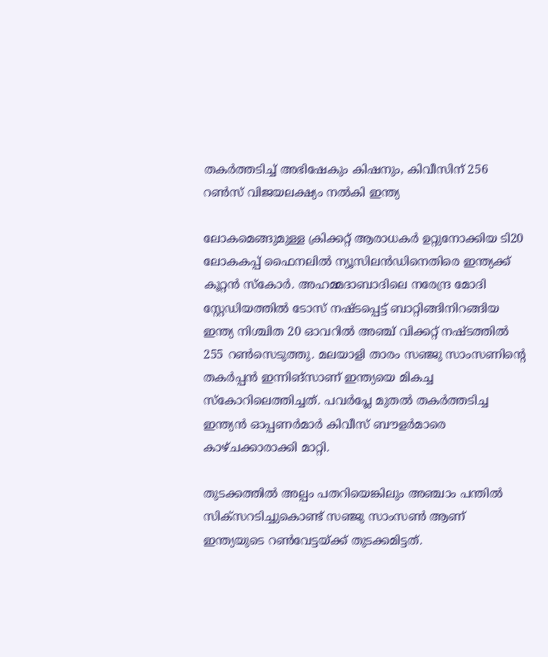തകർത്തടിച്ച് അഭിഷേകും കിഷനും, കിവീസിന് 256 റൺസ് വിജയലക്ഷ്യം നൽകി ഇന്ത്യ

ലോകമെങ്ങുമുള്ള ക്രിക്കറ്റ് ആരാധകർ ഉറ്റുനോക്കിയ ടി20 ലോകകപ്പ് ഫൈനലിൽ ന്യൂസിലൻഡിനെതിരെ ഇന്ത്യക്ക് കൂറ്റൻ സ്കോർ. അഹമ്മദാബാദിലെ നരേന്ദ്ര മോദി സ്റ്റേഡിയത്തിൽ ടോസ് നഷ്ടപ്പെട്ട് ബാറ്റിങ്ങിനിറങ്ങിയ ഇന്ത്യ നിശ്ചിത 20 ഓവറിൽ അഞ്ച് വിക്കറ്റ് നഷ്ടത്തിൽ 255 റൺസെടുത്തു. മലയാളി താരം സഞ്ജു സാംസണിന്റെ തകർപ്പൻ ഇന്നിങ്സാണ് ഇന്ത്യയെ മികച്ച സ്കോറിലെത്തിച്ചത്. പവർപ്ലേ മുതൽ തകർത്തടിച്ച ഇന്ത്യൻ ഓപ്പണർമാർ കിവീസ് ബൗളർമാരെ കാഴ്ചക്കാരാക്കി മാറ്റി.

തുടക്കത്തിൽ അല്പം പതറിയെങ്കിലും അഞ്ചാം പന്തിൽ സിക്സറടിച്ചുകൊണ്ട് സഞ്ജു സാംസൺ ആണ് ഇന്ത്യയുടെ റൺവേട്ടയ്ക്ക് തുടക്കമിട്ടത്.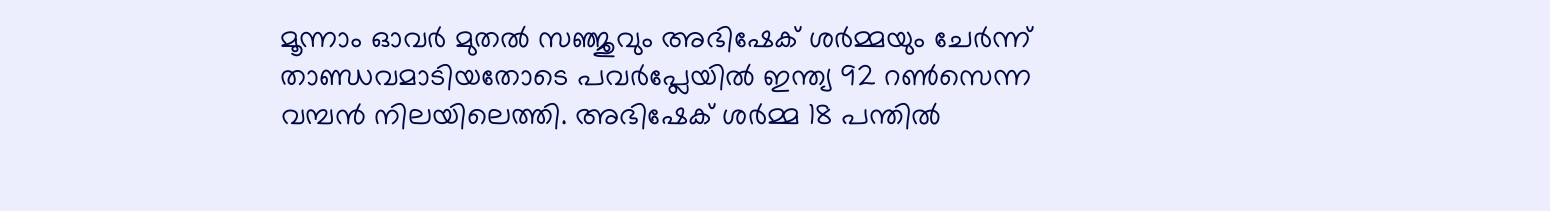മൂന്നാം ഓവർ മുതൽ സഞ്ജുവും അഭിഷേക് ശർമ്മയും ചേർന്ന് താണ്ഡവമാടിയതോടെ പവർപ്ലേയിൽ ഇന്ത്യ 92 റൺസെന്ന വമ്പൻ നിലയിലെത്തി. അഭിഷേക് ശർമ്മ 18 പന്തിൽ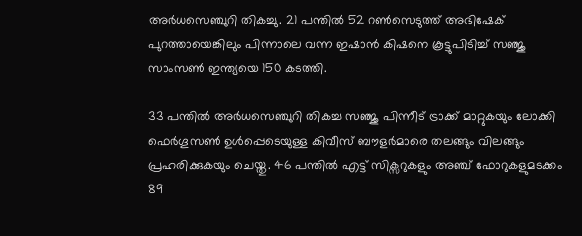അർധസെഞ്ചുറി തികച്ചു. 21 പന്തിൽ 52 റൺസെടുത്ത് അഭിഷേക് പുറത്തായെങ്കിലും പിന്നാലെ വന്ന ഇഷാൻ കിഷനെ കൂട്ടുപിടിച്ച് സഞ്ജു സാംസൺ ഇന്ത്യയെ 150 കടത്തി.

33 പന്തിൽ അർധസെഞ്ചുറി തികച്ച സഞ്ജു പിന്നീട് ട്രാക്ക് മാറ്റുകയും ലോക്കി ഫെർഗൂസൺ ഉൾപ്പെടെയുള്ള കിവീസ് ബൗളർമാരെ തലങ്ങും വിലങ്ങും പ്രഹരിക്കുകയും ചെയ്തു. 46 പന്തിൽ എട്ട് സിക്സറുകളും അഞ്ച് ഫോറുകളുമടക്കം 89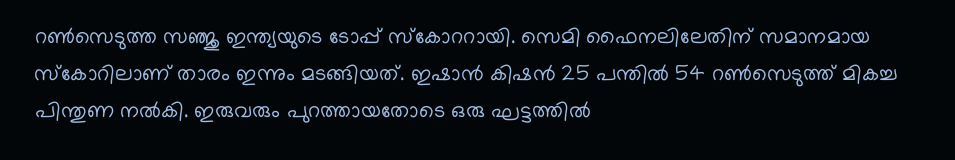റൺസെടുത്ത സഞ്ജു ഇന്ത്യയുടെ ടോപ്പ് സ്കോററായി. സെമി ഫൈനലിലേതിന് സമാനമായ സ്കോറിലാണ് താരം ഇന്നും മടങ്ങിയത്. ഇഷാൻ കിഷൻ 25 പന്തിൽ 54 റൺസെടുത്ത് മികച്ച പിന്തുണ നൽകി. ഇരുവരും പുറത്തായതോടെ ഒരു ഘട്ടത്തിൽ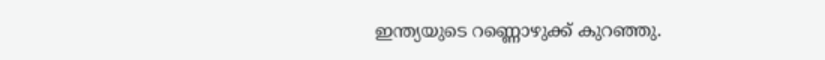ഇന്ത്യയുടെ റണ്ണൊഴുക്ക് കുറഞ്ഞു.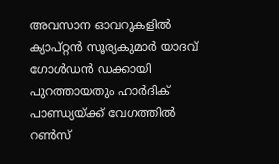അവസാന ഓവറുകളിൽ ക്യാപ്റ്റൻ സൂര്യകുമാർ യാദവ് ഗോൾഡൻ ഡക്കായി പുറത്തായതും ഹാർദിക് പാണ്ഡ്യയ്ക്ക് വേഗത്തിൽ റൺസ്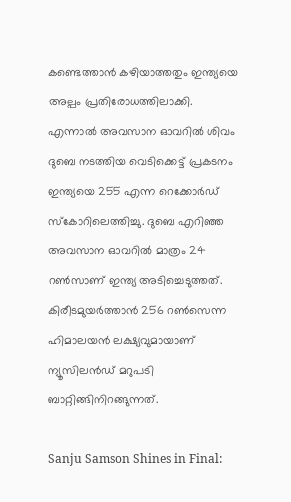കണ്ടെത്താൻ കഴിയാത്തതും ഇന്ത്യയെ അല്പം പ്രതിരോധത്തിലാക്കി. എന്നാൽ അവസാന ഓവറിൽ ശിവം ദുബെ നടത്തിയ വെടിക്കെട്ട് പ്രകടനം ഇന്ത്യയെ 255 എന്ന റെക്കോർഡ് സ്കോറിലെത്തിച്ചു. ദുബെ എറിഞ്ഞ അവസാന ഓവറിൽ മാത്രം 24 റൺസാണ് ഇന്ത്യ അടിച്ചെടുത്തത്. കിരീടമുയർത്താൻ 256 റൺസെന്ന ഹിമാലയൻ ലക്ഷ്യവുമായാണ് ന്യൂസിലൻഡ് മറുപടി ബാറ്റിങ്ങിനിറങ്ങുന്നത്.

Sanju Samson Shines in Final: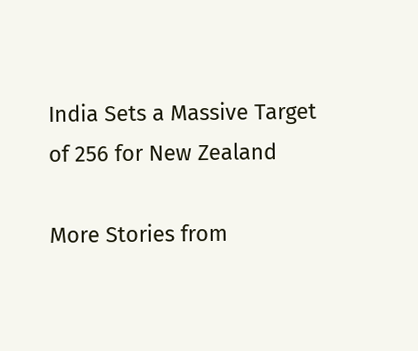India Sets a Massive Target of 256 for New Zealand

More Stories from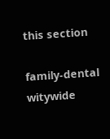this section

family-dental
witywide